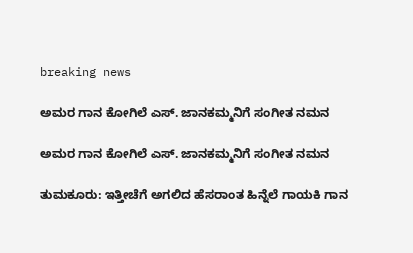breaking news

ಅಮರ ಗಾನ ಕೋಗಿಲೆ ಎಸ್. ಜಾನಕಮ್ಮನಿಗೆ ಸಂಗೀತ ನಮನ

ಅಮರ ಗಾನ ಕೋಗಿಲೆ ಎಸ್. ಜಾನಕಮ್ಮನಿಗೆ ಸಂಗೀತ ನಮನ

ತುಮಕೂರು: ಇತ್ತೀಚೆಗೆ ಅಗಲಿದ ಹೆಸರಾಂತ ಹಿನ್ನೆಲೆ ಗಾಯಕಿ ಗಾನ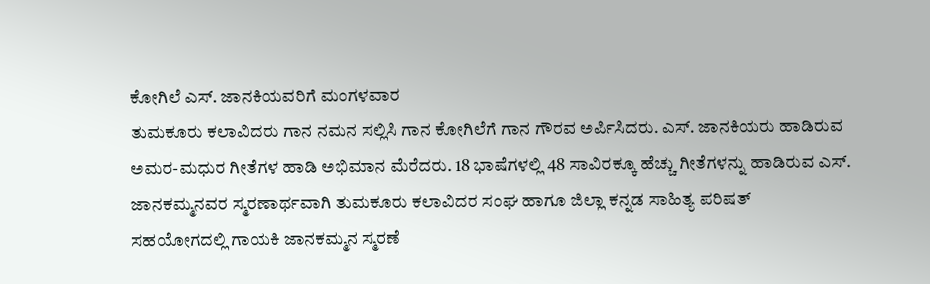ಕೋಗಿಲೆ ಎಸ್. ಜಾನಕಿಯವರಿಗೆ ಮಂಗಳವಾರ
ತುಮಕೂರು ಕಲಾವಿದರು ಗಾನ ನಮನ ಸಲ್ಲಿಸಿ ಗಾನ ಕೋಗಿಲೆಗೆ ಗಾನ ಗೌರವ ಅರ್ಪಿಸಿದರು. ಎಸ್. ಜಾನಕಿಯರು ಹಾಡಿರುವ
ಅಮರ-ಮಧುರ ಗೀತೆಗಳ ಹಾಡಿ ಅಭಿಮಾನ ಮೆರೆದರು. 18 ಭಾಷೆಗಳಲ್ಲಿ 48 ಸಾವಿರಕ್ಕೂ ಹೆಚ್ಚು ಗೀತೆಗಳನ್ನು ಹಾಡಿರುವ ಎಸ್.
ಜಾನಕಮ್ಮನವರ ಸ್ಮರಣಾರ್ಥವಾಗಿ ತುಮಕೂರು ಕಲಾವಿದರ ಸಂಘ ಹಾಗೂ ಜಿಲ್ಲಾ ಕನ್ನಡ ಸಾಹಿತ್ಯ ಪರಿಷತ್
ಸಹಯೋಗದಲ್ಲಿ ಗಾಯಕಿ ಜಾನಕಮ್ಮನ ಸ್ಮರಣೆ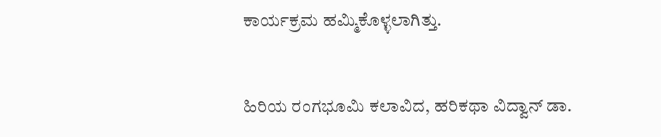ಕಾರ್ಯಕ್ರಮ ಹಮ್ಮಿಕೊಳ್ಳಲಾಗಿತ್ತು.


ಹಿರಿಯ ರಂಗಭೂಮಿ ಕಲಾವಿದ, ಹರಿಕಥಾ ವಿದ್ವಾನ್ ಡಾ.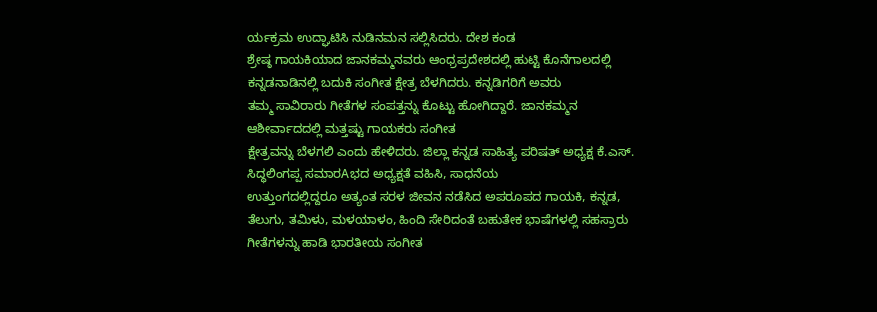ರ್ಯಕ್ರಮ ಉದ್ಘಾಟಿಸಿ ನುಡಿನಮನ ಸಲ್ಲಿಸಿದರು. ದೇಶ ಕಂಡ
ಶ್ರೇಷ್ಠ ಗಾಯಕಿಯಾದ ಜಾನಕಮ್ಮನವರು ಆಂಧ್ರಪ್ರದೇಶದಲ್ಲಿ ಹುಟ್ಟಿ ಕೊನೆಗಾಲದಲ್ಲಿ ಕನ್ನಡನಾಡಿನಲ್ಲಿ ಬದುಕಿ ಸಂಗೀತ ಕ್ಷೇತ್ರ ಬೆಳಗಿದರು. ಕನ್ನಡಿಗರಿಗೆ ಅವರು
ತಮ್ಮ ಸಾವಿರಾರು ಗೀತೆಗಳ ಸಂಪತ್ತನ್ನು ಕೊಟ್ಟು ಹೋಗಿದ್ದಾರೆ. ಜಾನಕಮ್ಮನ ಆಶೀರ್ವಾದದಲ್ಲಿ ಮತ್ತಷ್ಟು ಗಾಯಕರು ಸಂಗೀತ
ಕ್ಷೇತ್ರವನ್ನು ಬೆಳಗಲಿ ಎಂದು ಹೇಳಿದರು. ಜಿಲ್ಲಾ ಕನ್ನಡ ಸಾಹಿತ್ಯ ಪರಿಷತ್ ಅಧ್ಯಕ್ಷ ಕೆ.ಎಸ್. ಸಿದ್ಧಲಿಂಗಪ್ಪ ಸಮಾರAಭದ ಅಧ್ಯಕ್ಷತೆ ವಹಿಸಿ, ಸಾಧನೆಯ
ಉತ್ತುಂಗದಲ್ಲಿದ್ದರೂ ಅತ್ಯಂತ ಸರಳ ಜೀವನ ನಡೆಸಿದ ಅಪರೂಪದ ಗಾಯಕಿ, ಕನ್ನಡ, ತೆಲುಗು, ತಮಿಳು, ಮಳಯಾಳಂ, ಹಿಂದಿ ಸೇರಿದಂತೆ ಬಹುತೇಕ ಭಾಷೆಗಳಲ್ಲಿ ಸಹಸ್ರಾರು ಗೀತೆಗಳನ್ನು ಹಾಡಿ ಭಾರತೀಯ ಸಂಗೀತ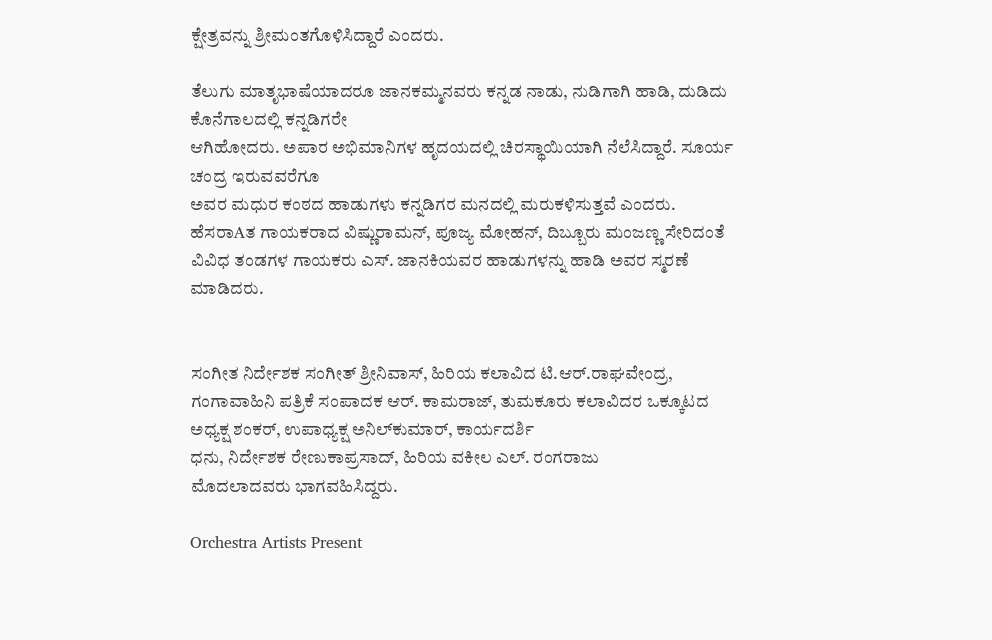ಕ್ಷೇತ್ರವನ್ನು ಶ್ರೀಮಂತಗೊಳಿಸಿದ್ದಾರೆ ಎಂದರು.

ತೆಲುಗು ಮಾತೃಭಾಷೆಯಾದರೂ ಜಾನಕಮ್ಮನವರು ಕನ್ನಡ ನಾಡು, ನುಡಿಗಾಗಿ ಹಾಡಿ, ದುಡಿದು ಕೊನೆಗಾಲದಲ್ಲಿ ಕನ್ನಡಿಗರೇ
ಆಗಿಹೋದರು. ಅಪಾರ ಅಭಿಮಾನಿಗಳ ಹೃದಯದಲ್ಲಿ ಚಿರಸ್ಥಾಯಿಯಾಗಿ ನೆಲೆಸಿದ್ದಾರೆ. ಸೂರ್ಯ ಚಂದ್ರ ಇರುವವರೆಗೂ
ಅವರ ಮಧುರ ಕಂಠದ ಹಾಡುಗಳು ಕನ್ನಡಿಗರ ಮನದಲ್ಲಿ ಮರುಕಳಿಸುತ್ತವೆ ಎಂದರು. ಹೆಸರಾAತ ಗಾಯಕರಾದ ವಿಷ್ಣುರಾಮನ್, ಪೂಜ್ಯ ಮೋಹನ್, ದಿಬ್ಬೂರು ಮಂಜಣ್ಣ ಸೇರಿದಂತೆ ವಿವಿಧ ತಂಡಗಳ ಗಾಯಕರು ಎಸ್. ಜಾನಕಿಯವರ ಹಾಡುಗಳನ್ನು ಹಾಡಿ ಅವರ ಸ್ಮರಣೆ ಮಾಡಿದರು.


ಸಂಗೀತ ನಿರ್ದೇಶಕ ಸಂಗೀತ್ ಶ್ರೀನಿವಾಸ್, ಹಿರಿಯ ಕಲಾವಿದ ಟಿ.ಆರ್.ರಾಘವೇಂದ್ರ, ಗಂಗಾವಾಹಿನಿ ಪತ್ರಿಕೆ ಸಂಪಾದಕ ಆರ್. ಕಾಮರಾಜ್, ತುಮಕೂರು ಕಲಾವಿದರ ಒಕ್ಕೂಟದ ಅಧ್ಯಕ್ಷ ಶಂಕರ್, ಉಪಾಧ್ಯಕ್ಷ ಅನಿಲ್‌ಕುಮಾರ್, ಕಾರ್ಯದರ್ಶಿ
ಧನು, ನಿರ್ದೇಶಕ ರೇಣುಕಾಪ್ರಸಾದ್, ಹಿರಿಯ ವಕೀಲ ಎಲ್. ರಂಗರಾಜು
ಮೊದಲಾದವರು ಭಾಗವಹಿಸಿದ್ದರು.

Orchestra Artists Present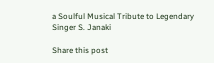a Soulful Musical Tribute to Legendary Singer S. Janaki

Share this post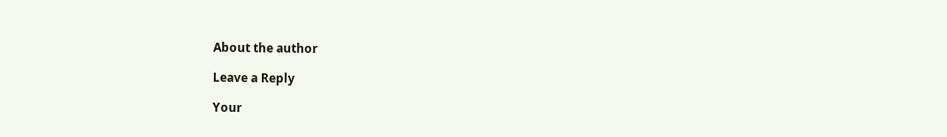About the author

Leave a Reply

Your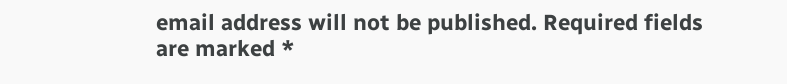email address will not be published. Required fields are marked *